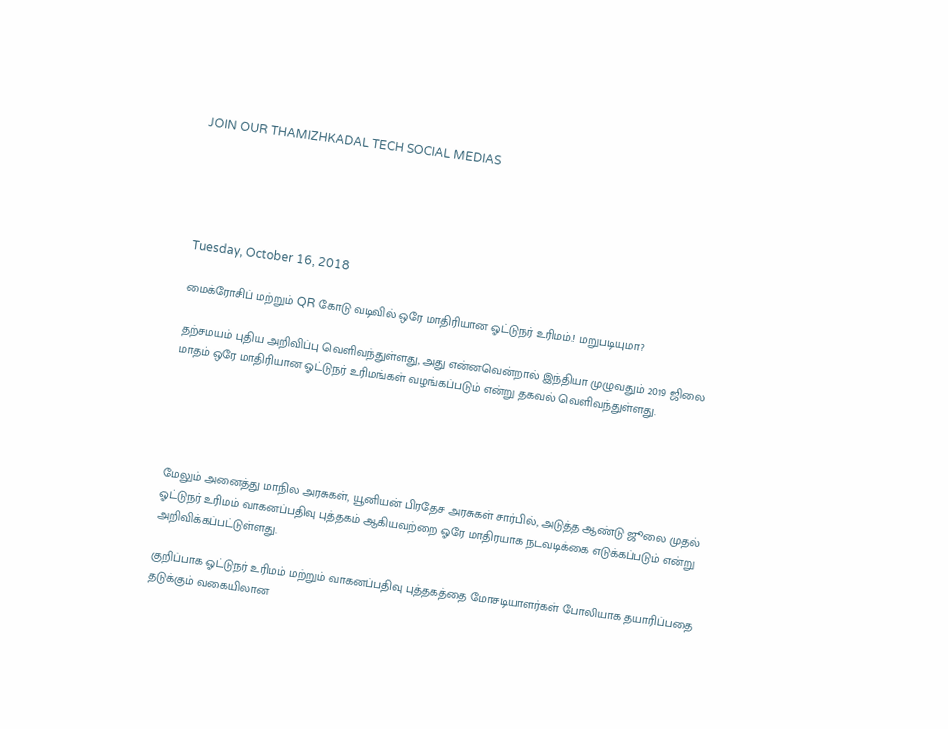JOIN OUR THAMIZHKADAL TECH SOCIAL MEDIAS





Tuesday, October 16, 2018

மைக்ரோசிப் மற்றும் QR கோடு வடிவில் ஒரே மாதிரியான ஓட்டுநர் உரிமம்.! மறுபடியுமா?

தற்சமயம் புதிய அறிவிப்பு வெளிவந்துள்ளது, அது என்னவென்றால் இந்தியா முழுவதும் 2019 ஜிலை மாதம் ஒரே மாதிரியான ஓட்டுநர் உரிமங்கள் வழங்கப்படும் என்று தகவல் வெளிவந்துள்ளது.





மேலும் அனைத்து மாநில அரசுகள், யூனியன் பிரதேச அரசுகள் சார்பில், அடுத்த ஆண்டு ஜூலை முதல் ஓட்டுநர் உரிமம் வாகனப்பதிவு புத்தகம் ஆகியவற்றை ஓரே மாதிரயாக நடவடிக்கை எடுக்கப்படும் என்று அறிவிக்கப்பட்டுள்ளது.

குறிப்பாக ஓட்டுநர் உரிமம் மற்றும் வாகனப்பதிவு புத்தகத்தை மோசடியாளர்கள் போலியாக தயாரிப்பதை தடுக்கும் வகையிலான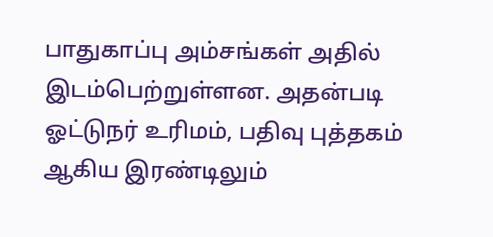பாதுகாப்பு அம்சங்கள் அதில் இடம்பெற்றுள்ளன. அதன்படி ஓட்டுநர் உரிமம், பதிவு புத்தகம் ஆகிய இரண்டிலும்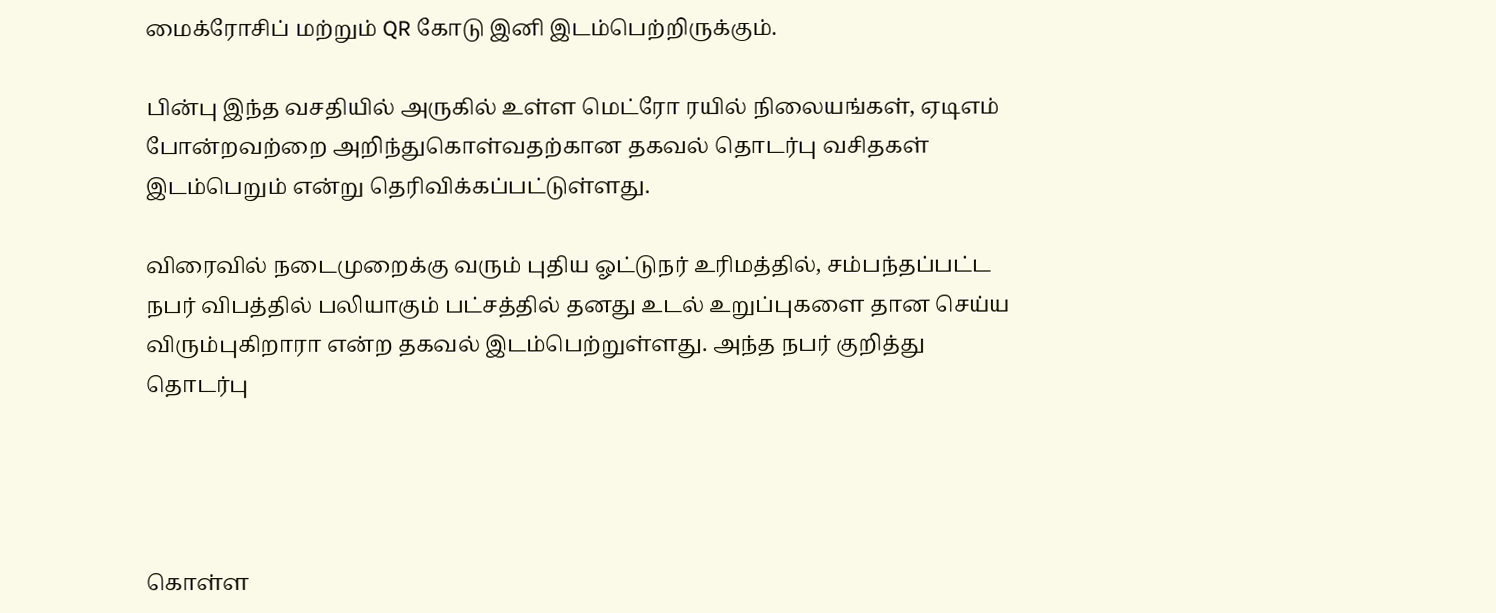மைக்ரோசிப் மற்றும் QR கோடு இனி இடம்பெற்றிருக்கும்.

பின்பு இந்த வசதியில் அருகில் உள்ள மெட்ரோ ரயில் நிலையங்கள், ஏடிஎம் போன்றவற்றை அறிந்துகொள்வதற்கான தகவல் தொடர்பு வசிதகள் இடம்பெறும் என்று தெரிவிக்கப்பட்டுள்ளது.

விரைவில் நடைமுறைக்கு வரும் புதிய ஓட்டுநர் உரிமத்தில், சம்பந்தப்பட்ட நபர் விபத்தில் பலியாகும் பட்சத்தில் தனது உடல் உறுப்புகளை தான செய்ய விரும்புகிறாரா என்ற தகவல் இடம்பெற்றுள்ளது. அந்த நபர் குறித்து தொடர்பு




கொள்ள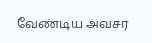வேண்டிய அவசர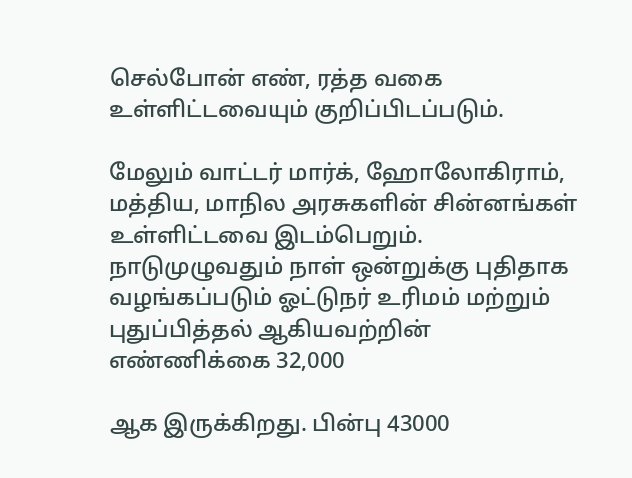செல்போன் எண், ரத்த வகை உள்ளிட்டவையும் குறிப்பிடப்படும்.

மேலும் வாட்டர் மார்க், ஹோலோகிராம், மத்திய, மாநில அரசுகளின் சின்னங்கள் உள்ளிட்டவை இடம்பெறும். நாடுமுழுவதும் நாள் ஒன்றுக்கு புதிதாக வழங்கப்படும் ஓட்டுநர் உரிமம் மற்றும் புதுப்பித்தல் ஆகியவற்றின் எண்ணிக்கை 32,000

ஆக இருக்கிறது. பின்பு 43000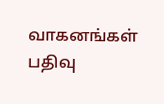வாகனங்கள் பதிவு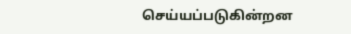செய்யப்படுகின்றன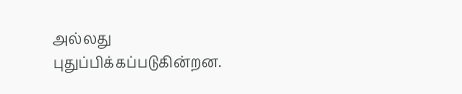அல்லது புதுப்பிக்கப்படுகின்றன.